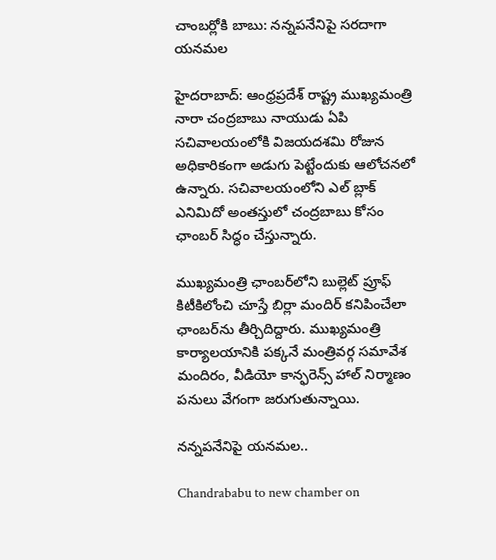చాంబర్లోకి బాబు: నన్నపనేనిపై సరదాగా యనమల

హైదరాబాద్: ఆంధ్రప్రదేశ్ రాష్ట్ర ముఖ్యమంత్రి నారా చంద్రబాబు నాయుడు ఏపి సచివాలయంలోకి విజయదశమి రోజున అధికారికంగా అడుగు పెట్టేందుకు ఆలోచనలో ఉన్నారు. సచివాలయంలోని ఎల్ బ్లాక్ ఎనిమిదో అంతస్తులో చంద్రబాబు కోసం ఛాంబర్ సిద్ధం చేస్తున్నారు.

ముఖ్యమంత్రి ఛాంబర్‌లోని బుల్లెట్ ప్రూఫ్ కిటీకిలోంచి చూస్తే బిర్లా మందిర్ కనిపించేలా ఛాంబర్‌ను తీర్చిదిద్దారు. ముఖ్యమంత్రి కార్యాలయానికి పక్కనే మంత్రివర్గ సమావేశ మందిరం, వీడియో కాన్ఫరెన్స్ హాల్ నిర్మాణం పనులు వేగంగా జరుగుతున్నాయి.

నన్నపనేనిపై యనమల..

Chandrababu to new chamber on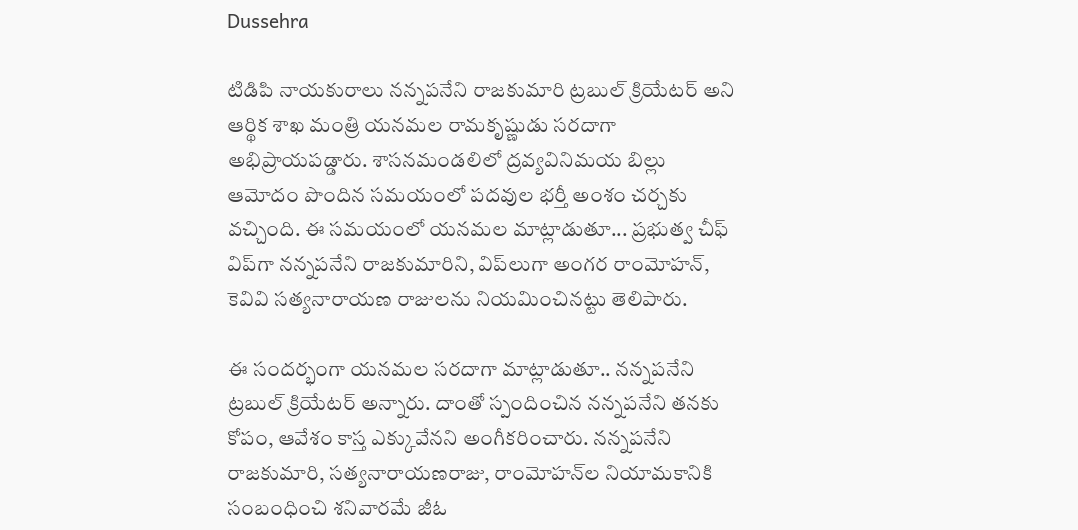Dussehra

టిడిపి నాయకురాలు నన్నపనేని రాజకుమారి ట్రబుల్ క్రియేటర్ అని ఆర్థిక శాఖ మంత్రి యనమల రామకృష్ణుడు సరదాగా అభిప్రాయపడ్డారు. శాసనమండలిలో ద్రవ్యవినిమయ బిల్లు ఆమోదం పొందిన సమయంలో పదవుల భర్తీ అంశం చర్చకు వచ్చింది. ఈ సమయంలో యనమల మాట్లాడుతూ... ప్రభుత్వ చీఫ్ విప్‌గా నన్నపనేని రాజకుమారిని, విప్‌లుగా అంగర రాంమోహన్, కెవివి సత్యనారాయణ రాజులను నియమించినట్టు తెలిపారు.

ఈ సందర్భంగా యనమల సరదాగా మాట్లాడుతూ.. నన్నపనేని ట్రబుల్ క్రియేటర్ అన్నారు. దాంతో స్పందించిన నన్నపనేని తనకు కోపం, ఆవేశం కాస్త ఎక్కువేనని అంగీకరించారు. నన్నపనేని రాజకుమారి, సత్యనారాయణరాజు, రాంమోహన్‌ల నియామకానికి సంబంధించి శనివారమే జీఓ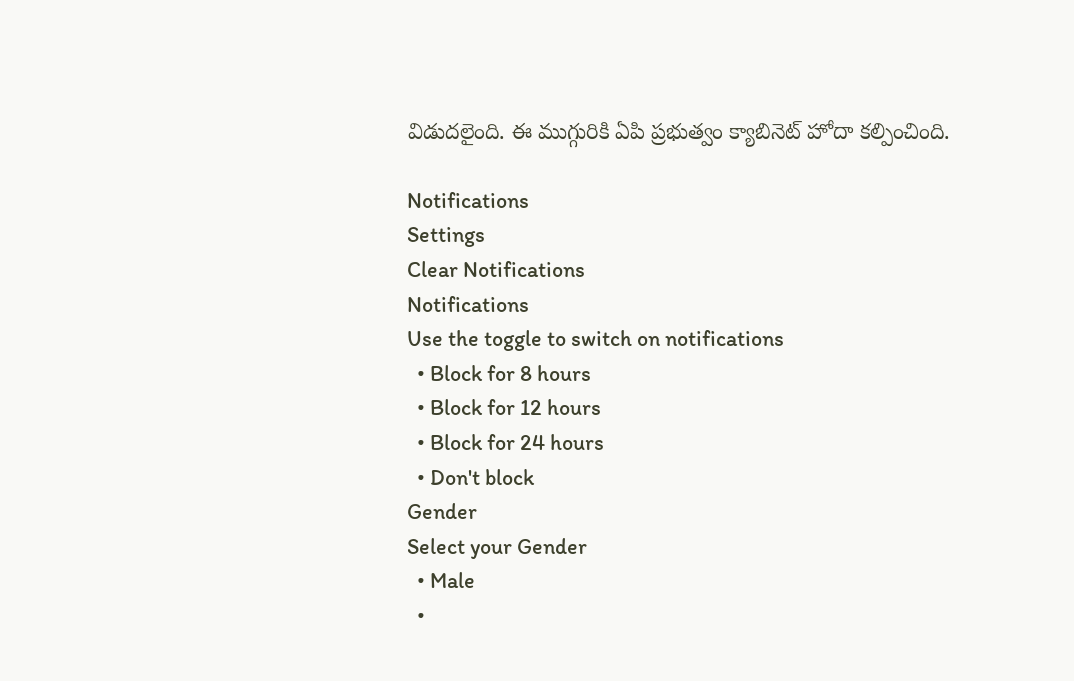విడుదలైంది. ఈ ముగ్గురికి ఏపి ప్రభుత్వం క్యాబినెట్ హోదా కల్పించింది.

Notifications
Settings
Clear Notifications
Notifications
Use the toggle to switch on notifications
  • Block for 8 hours
  • Block for 12 hours
  • Block for 24 hours
  • Don't block
Gender
Select your Gender
  • Male
  •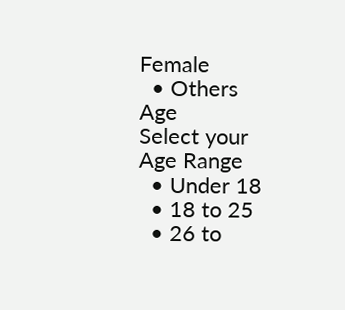Female
  • Others
Age
Select your Age Range
  • Under 18
  • 18 to 25
  • 26 to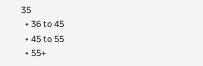35
  • 36 to 45
  • 45 to 55
  • 55+